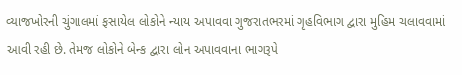વ્યાજખોરની ચુંગાલમાં ફસાયેલ લોકોને ન્યાય અપાવવા ગુજરાતભરમાં ગૃહવિભાગ દ્વારા મુહિમ ચલાવવામાં આવી રહી છે. તેમજ લોકોને બેન્ક દ્વારા લોન અપાવવાના ભાગરૂપે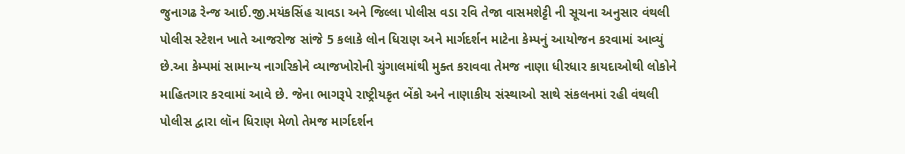જુનાગઢ રેન્જ આઈ.જી.મયંકસિંહ ચાવડા અને જિલ્લા પોલીસ વડા રવિ તેજા વાસમશેટ્ટી ની સૂચના અનુસાર વંથલી પોલીસ સ્ટેશન ખાતે આજરોજ સાંજે 5 કલાકે લોન ધિરાણ અને માર્ગદર્શન માટેના કેમ્પનું આયોજન કરવામાં આવ્યું છે.આ કેમ્પમાં સામાન્ય નાગરિકોને વ્યાજખોરોની ચુંગાલમાંથી મુક્ત કરાવવા તેમજ નાણા ધીરધાર કાયદાઓથી લોકોને માહિતગાર કરવામાં આવે છે. જેના ભાગરૂપે રાષ્ટ્રીયકૃત બેંકો અને નાણાકીય સંસ્થાઓ સાથે સંકલનમાં રહી વંથલી પોલીસ દ્વારા લૉન ધિરાણ મેળો તેમજ માર્ગદર્શન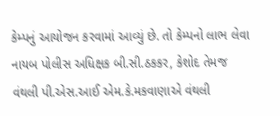કેમ્પનું આયોજન કરવામાં આવ્યું છે. તો કેમ્પનો લાભ લેવા નાયબ પોલીસ અધિક્ષક બી.સી.ઠકકર, કેશોદ તેમજ વંથલી પી.એસ.આઈ એમ.કે.મકવાણાએ વંથલી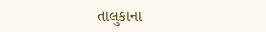તાલુકાના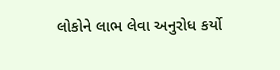લોકોને લાભ લેવા અનુરોધ કર્યો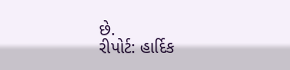છે.
રીપોર્ટ: હાર્દિક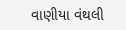વાણીયા વંથલી